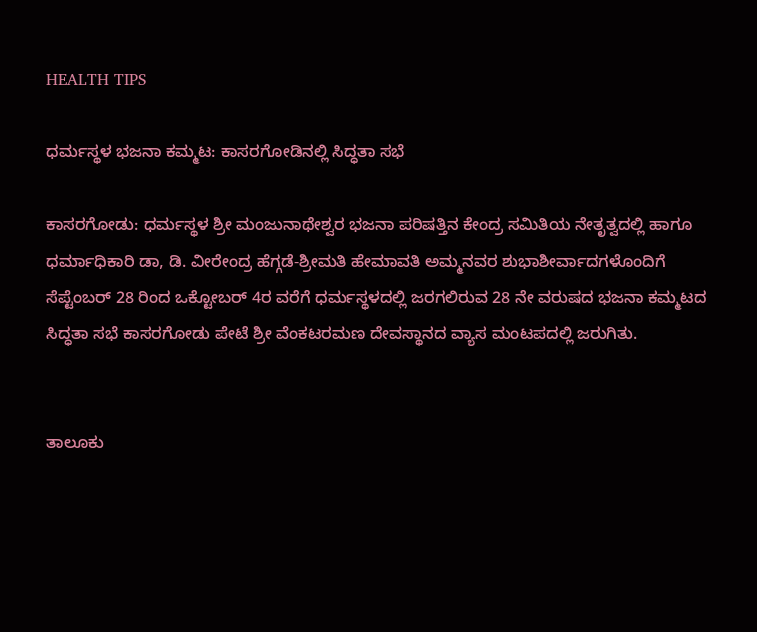HEALTH TIPS

ಧರ್ಮಸ್ಥಳ ಭಜನಾ ಕಮ್ಮಟ: ಕಾಸರಗೋಡಿನಲ್ಲಿ ಸಿದ್ಧತಾ ಸಭೆ

ಕಾಸರಗೋಡು: ಧರ್ಮಸ್ಥಳ ಶ್ರೀ ಮಂಜುನಾಥೇಶ್ವರ ಭಜನಾ ಪರಿಷತ್ತಿನ ಕೇಂದ್ರ ಸಮಿತಿಯ ನೇತೃತ್ವದಲ್ಲಿ ಹಾಗೂ ಧರ್ಮಾಧಿಕಾರಿ ಡಾ, ಡಿ. ವೀರೇಂದ್ರ ಹೆಗ್ಗಡೆ-ಶ್ರೀಮತಿ ಹೇಮಾವತಿ ಅಮ್ಮನವರ ಶುಭಾಶೀರ್ವಾದಗಳೊಂದಿಗೆ ಸೆಪ್ಟೆಂಬರ್ 28 ರಿಂದ ಒಕ್ಟೋಬರ್ 4ರ ವರೆಗೆ ಧರ್ಮಸ್ಥಳದಲ್ಲಿ ಜರಗಲಿರುವ 28 ನೇ ವರುಷದ ಭಜನಾ ಕಮ್ಮಟದ ಸಿದ್ಧತಾ ಸಭೆ ಕಾಸರಗೋಡು ಪೇಟೆ ಶ್ರೀ ವೆಂಕಟರಮಣ ದೇವಸ್ಥಾನದ ವ್ಯಾಸ ಮಂಟಪದಲ್ಲಿ ಜರುಗಿತು.


ತಾಲೂಕು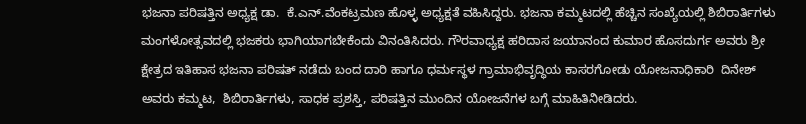ಭಜನಾ ಪರಿಷತ್ತಿನ ಅಧ್ಯಕ್ಷ ಡಾ.  ಕೆ.ಎನ್.ವೆಂಕಟ್ರಮಣ ಹೊಳ್ಳ ಅಧ್ಯಕ್ಷತೆ ವಹಿಸಿದ್ದರು. ಭಜನಾ ಕಮ್ಮಟದಲ್ಲಿ ಹೆಚ್ಚಿನ ಸಂಖ್ಯೆಯಲ್ಲಿ ಶಿಬಿರಾರ್ತಿಗಳು ಮಂಗಳೋತ್ಸವದಲ್ಲಿ ಭಜಕರು ಭಾಗಿಯಾಗಬೇಕೆಂದು ವಿನಂತಿಸಿದರು. ಗೌರವಾಧ್ಯಕ್ಷ ಹರಿದಾಸ ಜಯಾನಂದ ಕುಮಾರ ಹೊಸದುರ್ಗ ಅವರು ಶ್ರೀ ಕ್ಷೇತ್ರದ ಇತಿಹಾಸ ಭಜನಾ ಪರಿಷತ್ ನಡೆದು ಬಂದ ದಾರಿ ಹಾಗೂ ಧರ್ಮಸ್ಥಳ ಗ್ರಾಮಾಭಿವೃದ್ಧಿಯ ಕಾಸರಗೋಡು ಯೋಜನಾಧಿಕಾರಿ  ದಿನೇಶ್ ಅವರು ಕಮ್ಮಟ,  ಶಿಬಿರಾರ್ತಿಗಳು, ಸಾಧಕ ಪ್ರಶಸ್ತಿ, ಪರಿಷತ್ತಿನ ಮುಂದಿನ ಯೋಜನೆಗಳ ಬಗ್ಗೆ ಮಾಹಿತಿನೀಡಿದರು.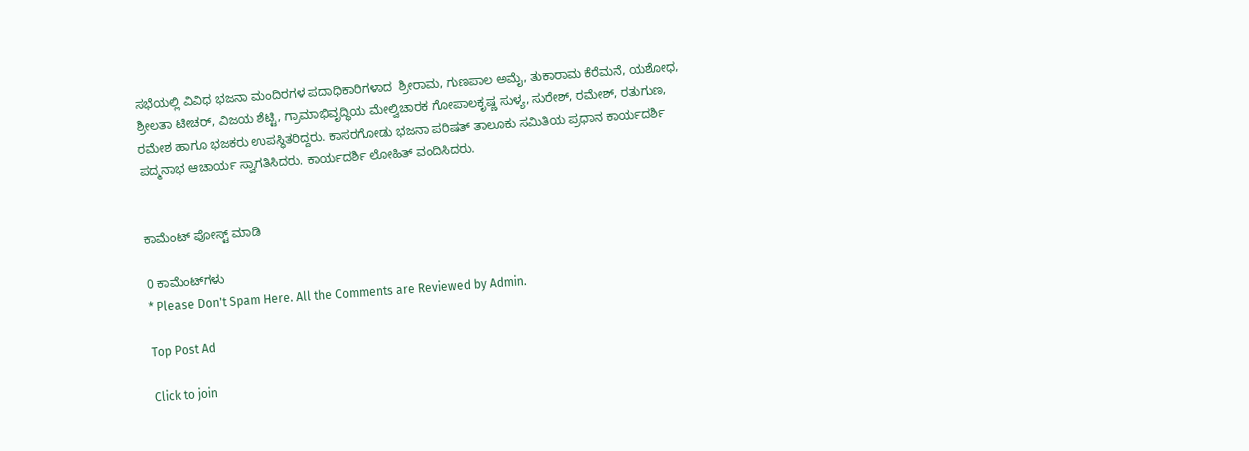ಸಭೆಯಲ್ಲಿ ವಿವಿಧ ಭಜನಾ ಮಂದಿರಗಳ ಪದಾಧಿಕಾರಿಗಳಾದ  ಶ್ರೀರಾಮ, ಗುಣಪಾಲ ಅಮೈ, ತುಕಾರಾಮ ಕೆರೆಮನೆ, ಯಶೋಧ, ಶ್ರೀಲತಾ ಟೀಚರ್, ವಿಜಯ ಶೆಟ್ಟಿ, ಗ್ರಾಮಾಭಿವೃದ್ಧಿಯ ಮೇಲ್ವಿಚಾರಕ ಗೋಪಾಲಕೃಷ್ಣ ಸುಳ್ಯ, ಸುರೇಶ್, ರಮೇಶ್, ರತುಗುಣ, ರಮೇಶ ಹಾಗೂ ಭಜಕರು ಉಪಸ್ಥಿತರಿದ್ದರು. ಕಾಸರಗೋಡು ಭಜನಾ ಪರಿಷತ್ ತಾಲೂಕು ಸಮಿತಿಯ ಪ್ರಧಾನ ಕಾರ್ಯದರ್ಶಿ ಪದ್ಮನಾಭ ಆಚಾರ್ಯ ಸ್ವಾಗತಿಸಿದರು. ಕಾರ್ಯದರ್ಶಿ ಲೋಹಿತ್ ವಂದಿಸಿದರು.


ಕಾಮೆಂಟ್‌‌ ಪೋಸ್ಟ್‌ ಮಾಡಿ

0 ಕಾಮೆಂಟ್‌ಗಳು
* Please Don't Spam Here. All the Comments are Reviewed by Admin.

Top Post Ad

Click to join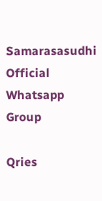Samarasasudhi Official Whatsapp Group

Qries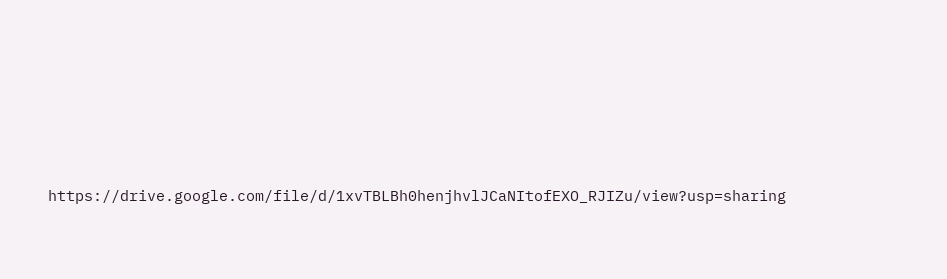https://drive.google.com/file/d/1xvTBLBh0henjhvlJCaNItofEXO_RJIZu/view?usp=sharing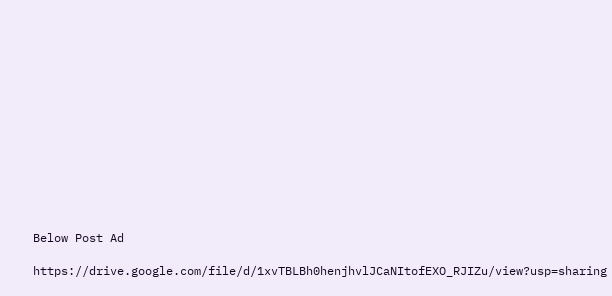Below Post Ad

https://drive.google.com/file/d/1xvTBLBh0henjhvlJCaNItofEXO_RJIZu/view?usp=sharing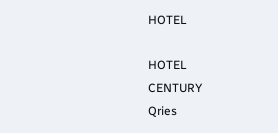HOTEL

HOTEL
CENTURY
Qries